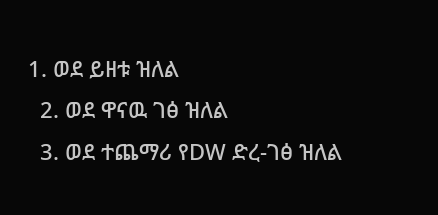1. ወደ ይዘቱ ዝለል
  2. ወደ ዋናዉ ገፅ ዝለል
  3. ወደ ተጨማሪ የDW ድረ-ገፅ ዝለል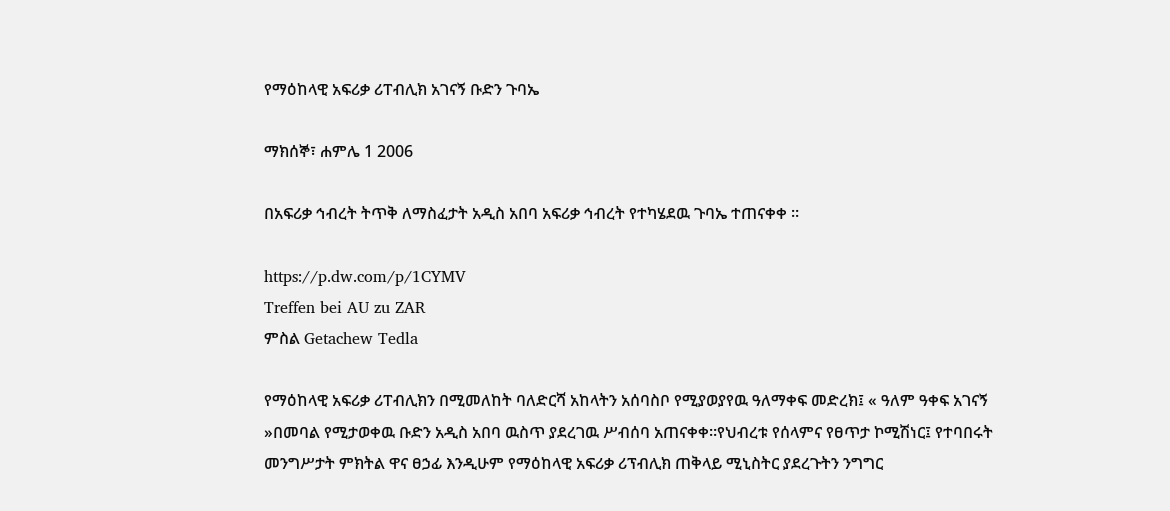የማዕከላዊ አፍሪቃ ሪፐብሊክ አገናኝ ቡድን ጉባኤ

ማክሰኞ፣ ሐምሌ 1 2006

በአፍሪቃ ኅብረት ትጥቅ ለማስፈታት አዲስ አበባ አፍሪቃ ኅብረት የተካሄደዉ ጉባኤ ተጠናቀቀ ።

https://p.dw.com/p/1CYMV
Treffen bei AU zu ZAR
ምስል Getachew Tedla

የማዕከላዊ አፍሪቃ ሪፐብሊክን በሚመለከት ባለድርሻ አከላትን አሰባስቦ የሚያወያየዉ ዓለማቀፍ መድረክ፤ « ዓለም ዓቀፍ አገናኝ »በመባል የሚታወቀዉ ቡድን አዲስ አበባ ዉስጥ ያደረገዉ ሥብሰባ አጠናቀቀ።የህብረቱ የሰላምና የፀጥታ ኮሚሽነር፤ የተባበሩት መንግሥታት ምክትል ዋና ፀኃፊ እንዲሁም የማዕከላዊ አፍሪቃ ሪፕብሊክ ጠቅላይ ሚኒስትር ያደረጉትን ንግግር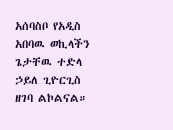አሰባስቦ የአዲስ አበባዉ ወኪላችን ጌታቸዉ ተድላ ኃይለ ጊዮርጊስ ዘገባ ልኮልናል።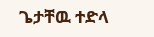ጌታቸዉ ተድላ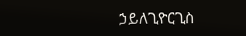ኃይለጊዮርጊስ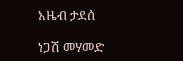አዜብ ታደሰ

ነጋሽ መሃመድ